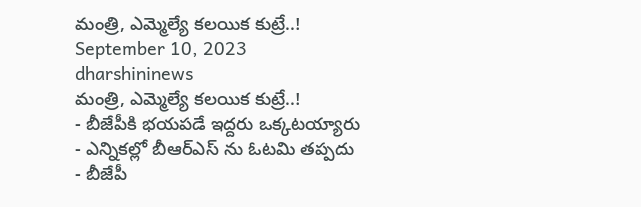మంత్రి, ఎమ్మెల్యే కలయిక కుట్రే..!
September 10, 2023
dharshininews
మంత్రి, ఎమ్మెల్యే కలయిక కుట్రే..!
- బీజేపీకి భయపడే ఇద్దరు ఒక్కటయ్యారు
- ఎన్నికల్లో బీఆర్ఎస్ ను ఓటమి తప్పదు
- బీజేపీ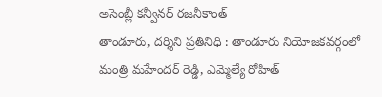అసెంబ్లీ కన్వీనర్ రజనీకాంత్
తాండూరు, దర్శిని ప్రతినిధి : తాండూరు నియోజకవర్గంలో మంత్రి మహేందర్ రెడ్డి, ఎమ్మెల్యే రోహిత్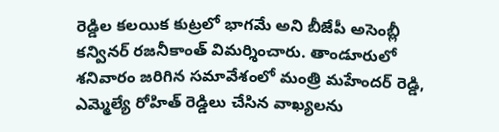రెడ్డిల కలయిక కుట్రలో భాగమే అని బీజేపీ అసెంబ్లీ కన్వినర్ రజనీకాంత్ విమర్శించారు. తాండూరులో శనివారం జరిగిన సమావేశంలో మంత్రి మహేందర్ రెడ్డి, ఎమ్మెల్యే రోహిత్ రెడ్డిలు చేసిన వాఖ్యలను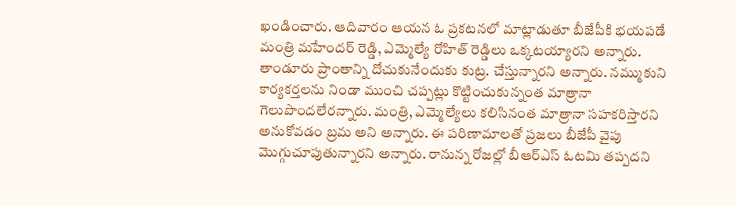ఖండించారు. ఆదివారం ఆయన ఓ ప్రకటనలో మాట్లాడుతూ బీజేపీకి భయపడే మంత్రి మహేందర్ రెడ్డి, ఎమ్మెల్యే రోహిత్ రెడ్డిలు ఒక్కటయ్యారని అన్నారు. తాండూరు ప్రాంతాన్ని దోచుకునేందుకు కుట్ర. చేస్తున్నారని అన్నారు. నమ్ముకుని కార్యకర్తలను నిండా ముంచి చప్పట్లు కొట్టించుకున్నంత మాత్రానా గెలుపొందలేరన్నారు. మంత్రి, ఎమ్మెల్యేలు కలిసినంత మాత్రానా సహకరిస్తారని అనుకోవడం బ్రమ అని అన్నారు. ఈ పరిణామాలతో ప్రజలు బీజేపీ వైపు మొగ్గుచూపుతున్నారని అన్నారు. రానున్న రోజల్లో బీఆర్ఎస్ ఓటమి తప్పదని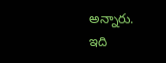అన్నారు.
ఇది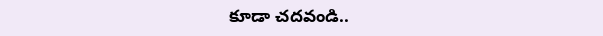కూడా చదవండి..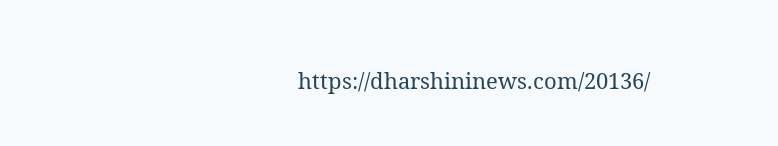https://dharshininews.com/20136/